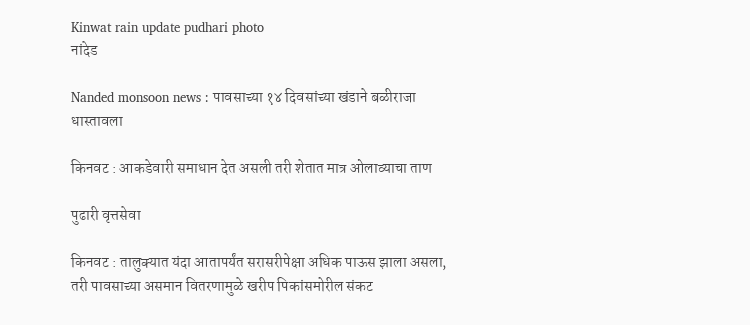Kinwat rain update pudhari photo
नांदेड

Nanded monsoon news : पावसाच्‍या १४ दिवसांच्या खंडाने बळीराजा धास्तावला

किनवट : आकडेवारी समाधान देत असली तरी शेतात मात्र ओलाव्याचा ताण

पुढारी वृत्तसेवा

किनवट : तालुक्यात यंदा आतापर्यंत सरासरीपेक्षा अधिक पाऊस झाला असला, तरी पावसाच्या असमान वितरणामुळे खरीप पिकांसमोरील संकट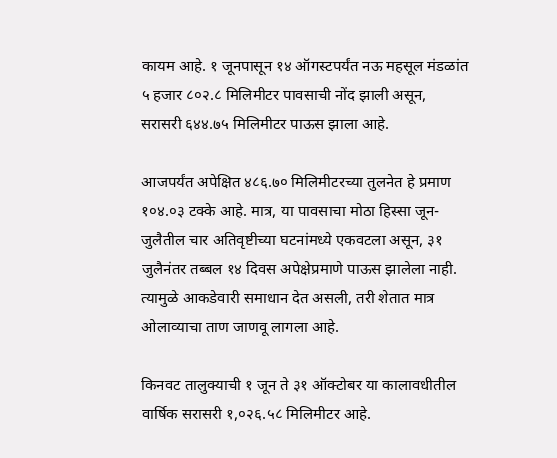कायम आहे. १ जूनपासून १४ ऑगस्टपर्यंत नऊ महसूल मंडळांत ५ हजार ८०२.८ मिलिमीटर पावसाची नोंद झाली असून, सरासरी ६४४.७५ मिलिमीटर पाऊस झाला आहे.

आजपर्यंत अपेक्षित ४८६.७० मिलिमीटरच्या तुलनेत हे प्रमाण १०४.०३ टक्के आहे. मात्र, या पावसाचा मोठा हिस्सा जून-जुलैतील चार अतिवृष्टीच्या घटनांमध्ये एकवटला असून, ३१ जुलैनंतर तब्बल १४ दिवस अपेक्षेप्रमाणे पाऊस झालेला नाही. त्यामुळे आकडेवारी समाधान देत असली, तरी शेतात मात्र ओलाव्याचा ताण जाणवू लागला आहे.

किनवट तालुक्याची १ जून ते ३१ ऑक्टोबर या कालावधीतील वार्षिक सरासरी १,०२६.५८ मिलिमीटर आहे.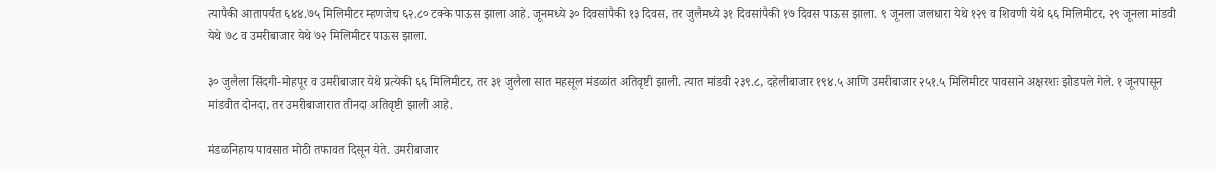त्यापैकी आतापर्यंत ६४४.७५ मिलिमीटर म्हणजेच ६२.८० टक्के पाऊस झाला आहे. जूनमध्ये ३० दिवसांपैकी १३ दिवस, तर जुलैमध्ये ३१ दिवसांपैकी १७ दिवस पाऊस झाला. ९ जूनला जलधारा येथे १२९ व शिवणी येथे ६६ मिलिमीटर, २९ जूनला मांडवी येथे ७८ व उमरीबाजार येथे ७२ मिलिमीटर पाऊस झाला.

३० जुलैला सिंदगी-मोहपूर व उमरीबाजार येथे प्रत्येकी ६६ मिलिमीटर, तर ३१ जुलैला सात महसूल मंडळांत अतिवृष्टी झाली. त्यात मांडवी २३९.८, दहेलीबाजार १९४.५ आणि उमरीबाजार २५१.५ मिलिमीटर पावसाने अक्षरशः झोडपले गेले. १ जूनपासून मांडवीत दोनदा, तर उमरीबाजारात तीनदा अतिवृष्टी झाली आहे.

मंडळनिहाय पावसात मोठी तफावत दिसून येते. उमरीबाजार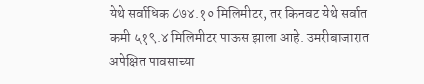येथे सर्वाधिक ८७४.१० मिलिमीटर, तर किनवट येथे सर्वात कमी ५१९.४ मिलिमीटर पाऊस झाला आहे. उमरीबाजारात अपेक्षित पावसाच्या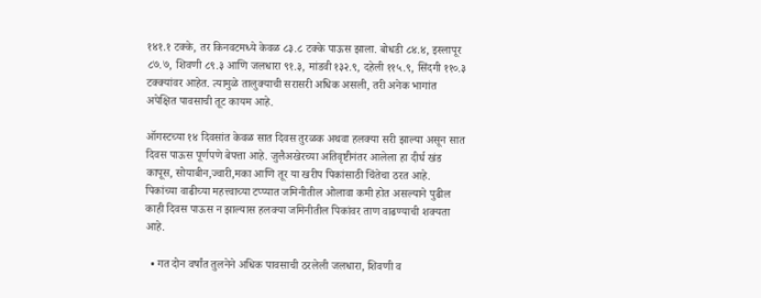१४१.१ टक्के, तर किनवटमध्ये केवळ ८३.८ टक्के पाऊस झाला. बोधडी ८४.४, इस्लापूर ८७.७, शिवणी ८९.३ आणि जलधारा ९१.३, मांडवी १३२.९, दहेली ११५.९, सिंदगी ११०.३ टक्क्यांवर आहेत. त्यामुळे तालुक्याची सरासरी अधिक असली, तरी अनेक भागांत अपेक्षित पावसाची तूट कायम आहे.

ऑगस्टच्या १४ दिवसांत केवळ सात दिवस तुरळक अथवा हलक्या सरी झाल्या असून सात दिवस पाऊस पूर्णपणे बेपत्ता आहे. जुलैअखेरच्या अतिवृष्टीनंतर आलेला हा दीर्घ खंड कापूस, सोयाबीन,ज्वारी,मका आणि तूर या खरीप पिकांसाठी चिंतेचा ठरत आहे. पिकांच्या वाढीच्या महत्त्वाच्या टप्प्यात जमिनीतील ओलावा कमी होत असल्याने पुढील काही दिवस पाऊस न झाल्यास हलक्या जमिनीतील पिकांवर ताण वाढण्याची शक्यता आहे.

  • गत दोन वर्षांत तुलनेने अधिक पावसाची ठरलेली जलधारा, शिवणी व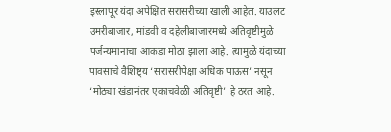इस्लापूर यंदा अपेक्षित सरासरीच्या खाली आहेत. याउलट उमरीबाजार, मांडवी व दहेलीबाजारमध्ये अतिवृष्टीमुळे पर्जन्यमानाचा आकडा मोठा झाला आहे. त्यामुळे यंदाच्या पावसाचे वैशिष्ट्य ‘सरासरीपेक्षा अधिक पाऊस’ नसून ‘मोठ्या खंडानंतर एकाचवेळी अतिवृष्टी’ हे ठरत आहे.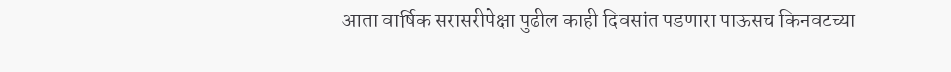आता वार्षिक सरासरीपेक्षा पुढील काही दिवसांत पडणारा पाऊसच किनवटच्या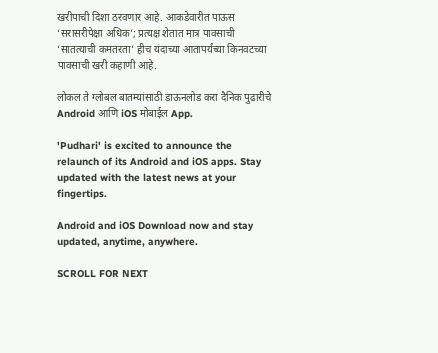खरीपाची दिशा ठरवणार आहे. आकडेवारीत पाऊस ‘सरासरीपेक्षा अधिक’; प्रत्यक्ष शेतात मात्र पावसाची ‘सातत्याची कमतरता’ हीच यंदाच्या आतापर्यंच्या किनवटच्या पावसाची खरी कहाणी आहे.

लोकल ते ग्लोबल बातम्यांसाठी डाऊनलोड करा दैनिक पुढारीचे Android आणि iOS मोबाईल App.

'Pudhari' is excited to announce the relaunch of its Android and iOS apps. Stay updated with the latest news at your fingertips.

Android and iOS Download now and stay updated, anytime, anywhere.

SCROLL FOR NEXT